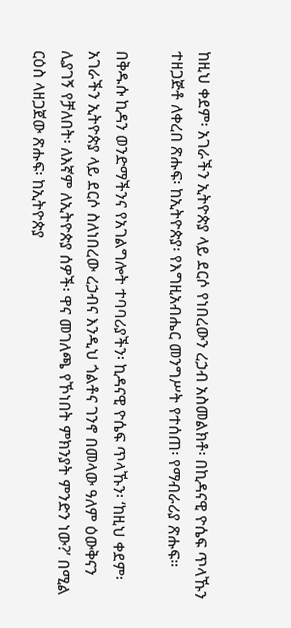ከዚህ ቀደም፡ አገራችን ኢትዮጵያ ላይ ደርሶ የነበረውን ረኃብ አስመልክቶ፡ በኪዳናዊ ዮሴፍ ጥላኹን ተዘጋጅቶ ለቀረበ ጽሑፍ፡ ከኢትዮጵያ፡ የእግዚአብሔር መንግሥት የተሰጠ፡ የማብራሪያ ጽሑፍ።

በቅዱሱ ኪዳን ወንድማችንና የአገልግሎት ተባባሪያችን፡ ኪዳናዊ ዮሴፍ ጥላኹን፡ ‘ከዚህ ቀደም፡ አገራችን ኢትዮጵያ ላይ ደርሶ ስለነበረው ረኃብና እንዲህ ጎልቶና ገንኖ በመላው ዓለም ዕውቅናን ሊያገኝ የቻለበት፡ ለእኛም ለኢትዮጵያ ሰዎች፡ ዋና መገለጫ የኾነበት ምክንያት ምንድን ነው?’ በሚል ርዕስ ላዘጋጀው ጽሑፍ፡ ከኢትዮጵያ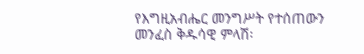የእግዚአብሔር መንግሥት የተሰጠውን መንፈስ ቅዱሳዊ ምላሽ፡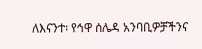ለእናንተ፡ የኅዋ ሰሌዳ አንባቢዎቻችንና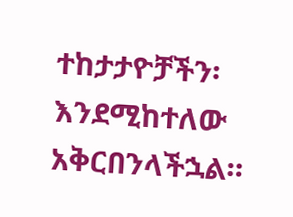ተከታታዮቻችን፡ እንደሚከተለው አቅርበንላችኋል።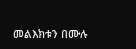መልእክቱን በሙሉ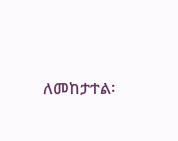ለመከታተል፡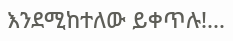እንደሚከተለው ይቀጥሉ!...